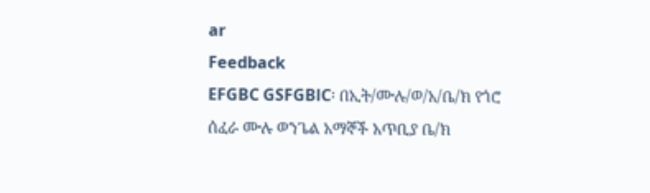ar
Feedback
EFGBC GSFGBlC፡ በኢት/ሙሉ/ወ/አ/ቤ/ክ የጎሮ ሰፈራ ሙሉ ወንጌል አማኞች አጥቢያ ቤ/ክ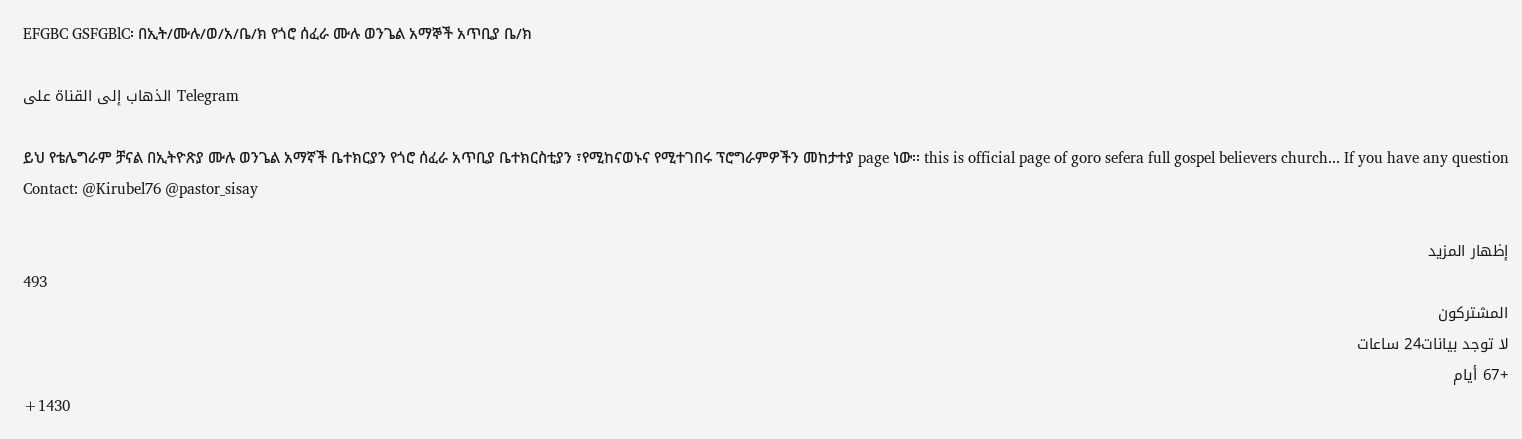EFGBC GSFGBlC፡ በኢት/ሙሉ/ወ/አ/ቤ/ክ የጎሮ ሰፈራ ሙሉ ወንጌል አማኞች አጥቢያ ቤ/ክ

الذهاب إلى القناة على Telegram

ይህ የቴሌግራም ቻናል በኢትዮጽያ ሙሉ ወንጌል አማኛች ቤተክርያን የጎሮ ሰፈራ አጥቢያ ቤተክርስቲያን ፣የሚከናወኑና የሚተገበሩ ፕሮግራምዎችን መከታተያ page ነው፡፡ this is official page of goro sefera full gospel believers church... If you have any question Contact: @Kirubel76 @pastor_sisay

إظهار المزيد
493
المشتركون
لا توجد بيانات24 ساعات
+67 أيام
+1430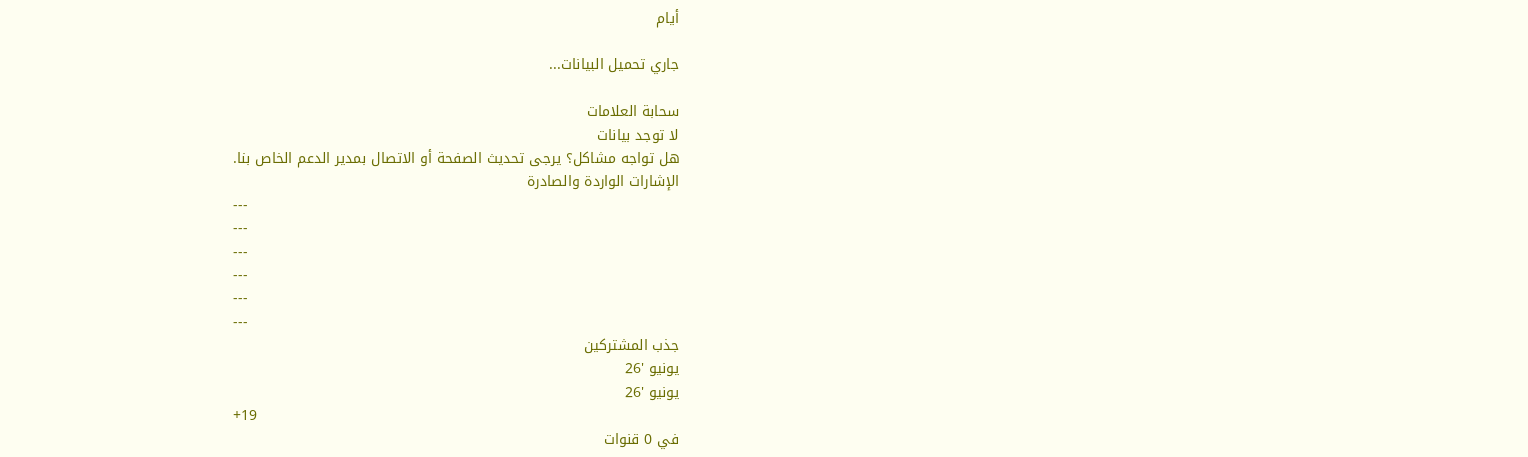أيام

جاري تحميل البيانات...

سحابة العلامات
لا توجد بيانات
هل تواجه مشاكل؟ يرجى تحديث الصفحة أو الاتصال بمدير الدعم الخاص بنا.
الإشارات الواردة والصادرة
---
---
---
---
---
---
جذب المشتركين
يونيو '26
يونيو '26
+19
في 0 قنوات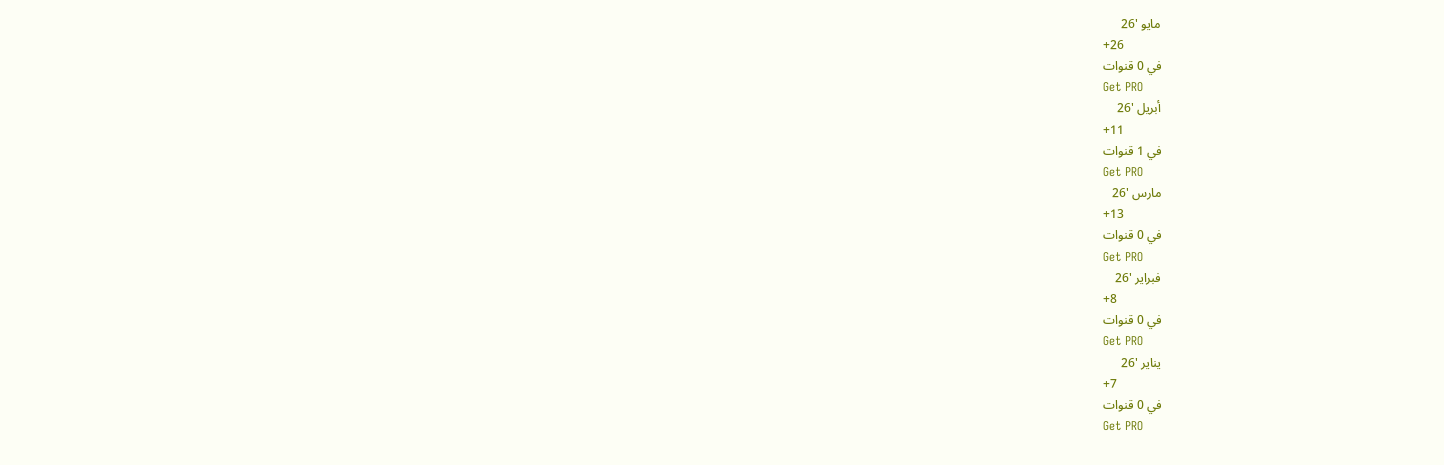مايو '26
+26
في 0 قنوات
Get PRO
أبريل '26
+11
في 1 قنوات
Get PRO
مارس '26
+13
في 0 قنوات
Get PRO
فبراير '26
+8
في 0 قنوات
Get PRO
يناير '26
+7
في 0 قنوات
Get PRO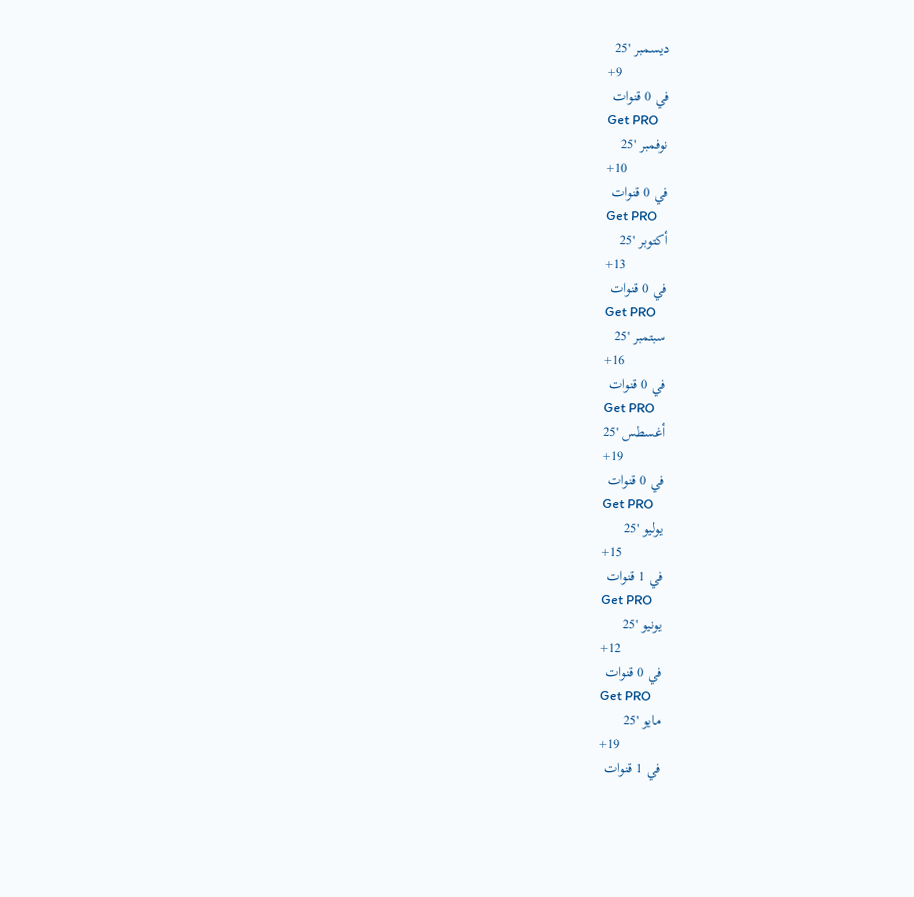ديسمبر '25
+9
في 0 قنوات
Get PRO
نوفمبر '25
+10
في 0 قنوات
Get PRO
أكتوبر '25
+13
في 0 قنوات
Get PRO
سبتمبر '25
+16
في 0 قنوات
Get PRO
أغسطس '25
+19
في 0 قنوات
Get PRO
يوليو '25
+15
في 1 قنوات
Get PRO
يونيو '25
+12
في 0 قنوات
Get PRO
مايو '25
+19
في 1 قنوات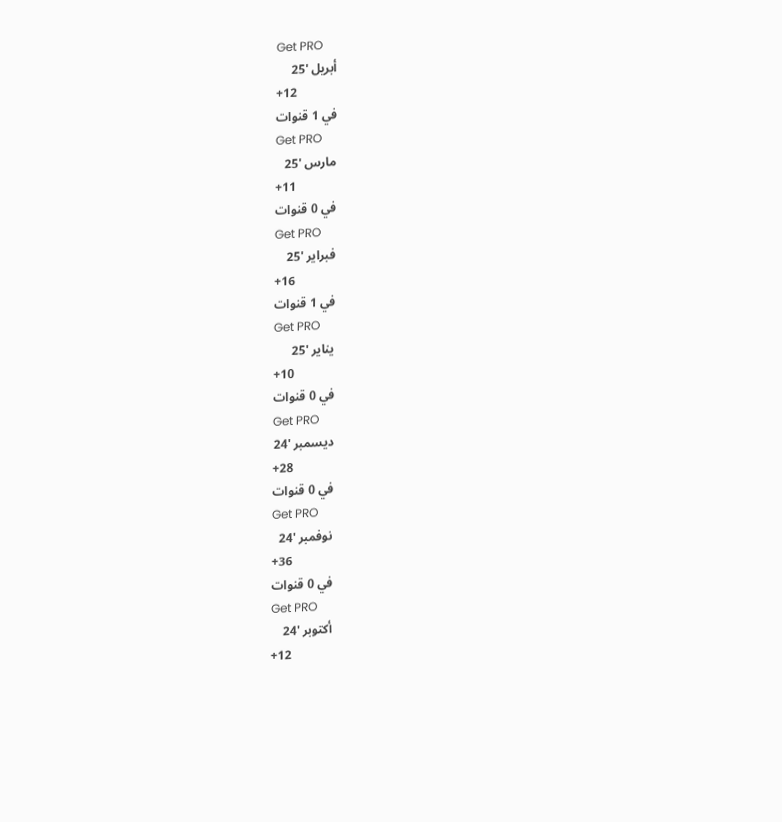Get PRO
أبريل '25
+12
في 1 قنوات
Get PRO
مارس '25
+11
في 0 قنوات
Get PRO
فبراير '25
+16
في 1 قنوات
Get PRO
يناير '25
+10
في 0 قنوات
Get PRO
ديسمبر '24
+28
في 0 قنوات
Get PRO
نوفمبر '24
+36
في 0 قنوات
Get PRO
أكتوبر '24
+12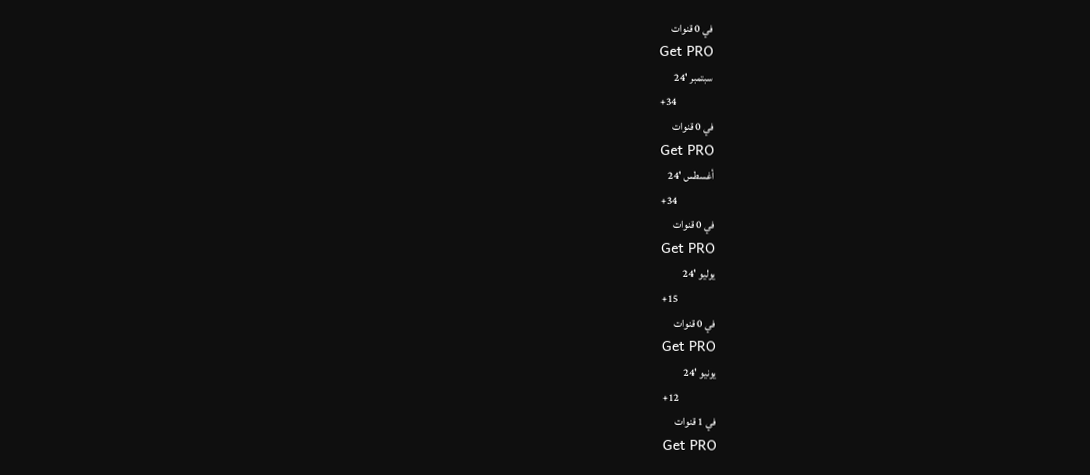في 0 قنوات
Get PRO
سبتمبر '24
+34
في 0 قنوات
Get PRO
أغسطس '24
+34
في 0 قنوات
Get PRO
يوليو '24
+15
في 0 قنوات
Get PRO
يونيو '24
+12
في 1 قنوات
Get PRO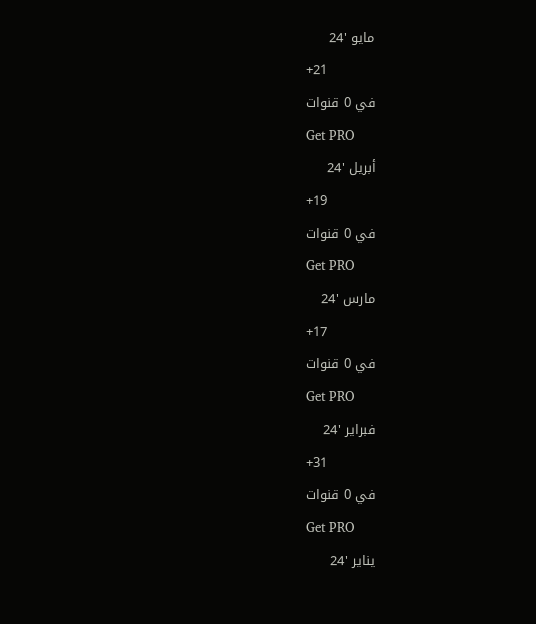مايو '24
+21
في 0 قنوات
Get PRO
أبريل '24
+19
في 0 قنوات
Get PRO
مارس '24
+17
في 0 قنوات
Get PRO
فبراير '24
+31
في 0 قنوات
Get PRO
يناير '24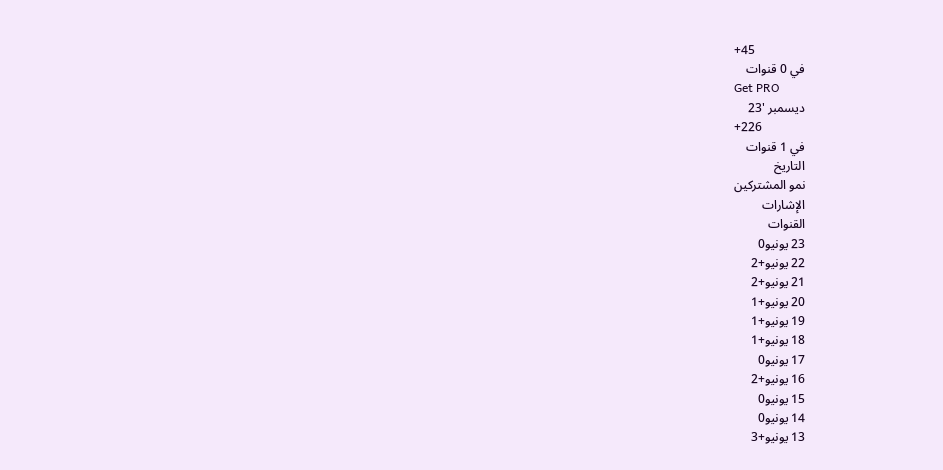+45
في 0 قنوات
Get PRO
ديسمبر '23
+226
في 1 قنوات
التاريخ
نمو المشتركين
الإشارات
القنوات
23 يونيو0
22 يونيو+2
21 يونيو+2
20 يونيو+1
19 يونيو+1
18 يونيو+1
17 يونيو0
16 يونيو+2
15 يونيو0
14 يونيو0
13 يونيو+3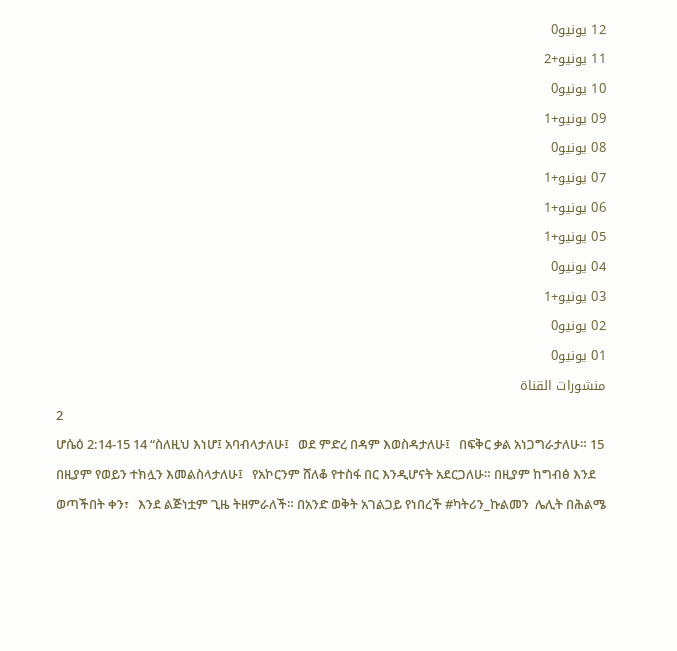12 يونيو0
11 يونيو+2
10 يونيو0
09 يونيو+1
08 يونيو0
07 يونيو+1
06 يونيو+1
05 يونيو+1
04 يونيو0
03 يونيو+1
02 يونيو0
01 يونيو0
منشورات القناة
2
ሆሴዕ 2:14-15 14 “ስለዚህ እነሆ፤ አባብላታለሁ፤   ወደ ምድረ በዳም እወስዳታለሁ፤   በፍቅር ቃል አነጋግራታለሁ። 15 በዚያም የወይን ተክሏን እመልስላታለሁ፤   የአኮርንም ሸለቆ የተስፋ በር እንዲሆናት አደርጋለሁ። በዚያም ከግብፅ እንደ ወጣችበት ቀን፣   እንደ ልጅነቷም ጊዜ ትዘምራለች። በአንድ ወቅት አገልጋይ የነበረች #ካትሪን_ኩልመን  ሌሊት በሕልሜ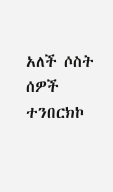አለች ሶስት ሰዎች ተንበርክኮ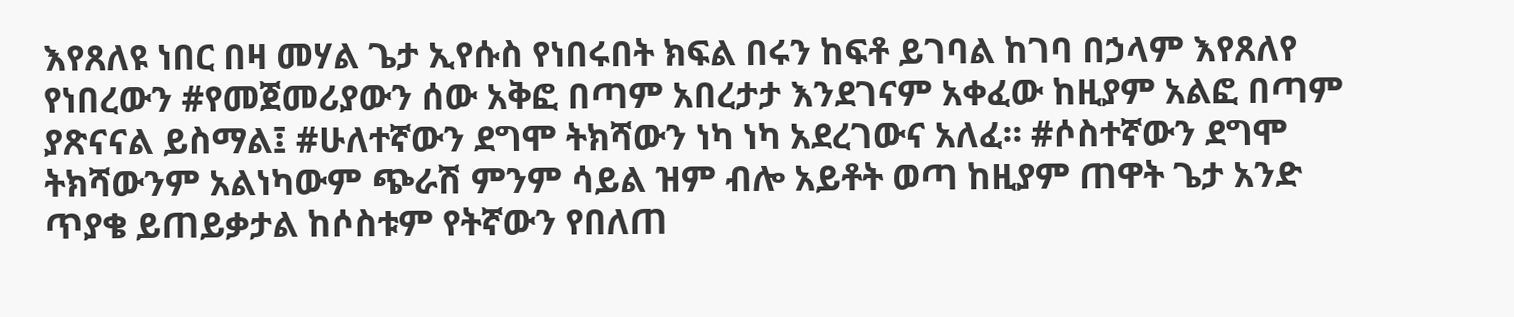እየጸለዩ ነበር በዛ መሃል ጌታ ኢየሱስ የነበሩበት ክፍል በሩን ከፍቶ ይገባል ከገባ በኃላም እየጸለየ የነበረውን #የመጀመሪያውን ሰው አቅፎ በጣም አበረታታ እንደገናም አቀፈው ከዚያም አልፎ በጣም ያጽናናል ይስማል፤ #ሁለተኛውን ደግሞ ትክሻውን ነካ ነካ አደረገውና አለፈ። #ሶስተኛውን ደግሞ ትክሻውንም አልነካውም ጭራሽ ምንም ሳይል ዝም ብሎ አይቶት ወጣ ከዚያም ጠዋት ጌታ አንድ ጥያቄ ይጠይቃታል ከሶስቱም የትኛውን የበለጠ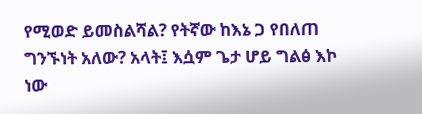የሚወድ ይመስልሻል? የትኛው ከእኔ ጋ የበለጠ ግንኙነት አለው? አላት፤ እሷም ጌታ ሆይ ግልፅ እኮ ነው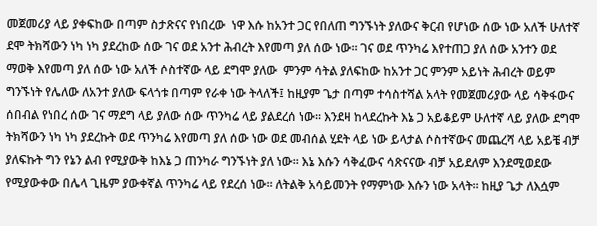መጀመሪያ ላይ ያቀፍከው በጣም ስታጽናና የነበረው  ነዋ እሱ ከአንተ ጋር የበለጠ ግንኙነት ያለውና ቅርብ የሆነው ሰው ነው አለች ሁለተኛ ደሞ ትክሻውን ነካ ነካ ያደረከው ሰው ገና ወደ አንተ ሕብረት እየመጣ ያለ ሰው ነው። ገና ወደ ጥንካሬ እየተጠጋ ያለ ሰው አንተን ወደ ማወቅ እየመጣ ያለ ሰው ነው አለች ሶስተኛው ላይ ደግሞ ያለው  ምንም ሳትል ያለፍከው ከአንተ ጋር ምንም አይነት ሕብረት ወይም ግንኙነት የሌለው ለአንተ ያለው ፍላጎቱ በጣም የራቀ ነው ትላለች፤ ከዚያም ጌታ በጣም ተሳስተሻል አላት የመጀመሪያው ላይ ሳቅፋውና ሰበብል የነበረ ሰው ገና ማደግ ላይ ያለው ሰው ጥንካሬ ላይ ያልደረሰ ነው። እንደዛ ከላደረኩት እኔ ጋ አይቆይም ሁለተኛ ላይ ያለው ደግሞ ትክሻውን ነካ ነካ ያደረኩት ወደ ጥንካሬ እየመጣ ያለ ሰው ነው ወደ መብሰል ሂደት ላይ ነው ይላታል ሶስተኛውና መጨረሻ ላይ አይቼ ብቻ ያለፍኩት ግን የኔን ልብ የሚያውቅ ከእኔ ጋ ጠንካራ ግንኙነት ያለ ነው። እኔ እሱን ሳቅፈውና ሳጽናናው ብቻ አይደለም እንደሚወደው የሚያውቀው በሌላ ጊዜም ያውቀኛል ጥንካሬ ላይ የደረሰ ነው። ለትልቅ አሳይመንት የማምነው እሱን ነው አላት። ከዚያ ጌታ ለእሷም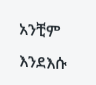አንቺም እንደእሱ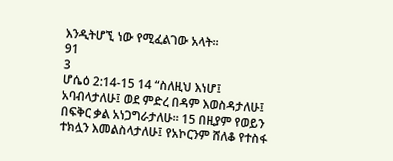እንዲትሆኚ ነው የሚፈልገው አላት።
91
3
ሆሴዕ 2:14-15 14 “ስለዚህ እነሆ፤ አባብላታለሁ፤ ወደ ምድረ በዳም እወስዳታለሁ፤ በፍቅር ቃል አነጋግራታለሁ። 15 በዚያም የወይን ተክሏን እመልስላታለሁ፤ የአኮርንም ሸለቆ የተስፋ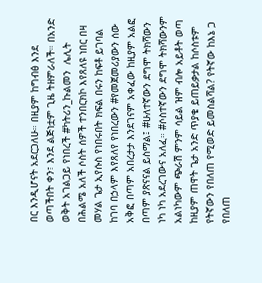በር እንዲሆናት አደርጋለሁ። በዚያም ከግብፅ እንደ ወጣችበት ቀን፣ እንደ ልጅነቷም ጊዜ ትዘምራለች። በአንድ ወቅት አገልጋይ የነበረች #ካትሪን_ኩልመን  ሌሊት በሕልሜ አለች ሶስት ሰዎች ተንበርክኮ እየጸለዩ ነበር በዛ መሃል ጌታ ኢየሱስ የነበሩበት ክፍል በሩን ከፍቶ ይገባል ከገባ በኃላም እየጸለየ የነበረውን #የመጀመሪያውን ሰው አቅፎ በጣም አበረታታ እንደገናም አቀፈው ከዚያም አልፎ በጣም ያጽናናል ይስማል፤ #ሁለተኛውን ደግሞ ትክሻውን ነካ ነካ አደረገውና አለፈ። #ሶስተኛውን ደግሞ ትክሻውንም አልነካውም ጭራሽ ምንም ሳይል ዝም ብሎ አይቶት ወጣ ከዚያም ጠዋት ጌታ አንድ ጥያቄ ይጠይቃታል ከሶስቱም የትኛውን የበለጠ የሚወድ ይመስልሻል? የትኛው ከእኔ ጋ የበለጠ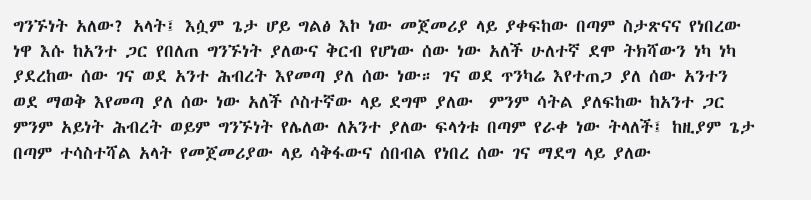ግንኙነት አለው? አላት፤ እሷም ጌታ ሆይ ግልፅ እኮ ነው መጀመሪያ ላይ ያቀፍከው በጣም ስታጽናና የነበረው  ነዋ እሱ ከአንተ ጋር የበለጠ ግንኙነት ያለውና ቅርብ የሆነው ሰው ነው አለች ሁለተኛ ደሞ ትክሻውን ነካ ነካ ያደረከው ሰው ገና ወደ አንተ ሕብረት እየመጣ ያለ ሰው ነው። ገና ወደ ጥንካሬ እየተጠጋ ያለ ሰው አንተን ወደ ማወቅ እየመጣ ያለ ሰው ነው አለች ሶስተኛው ላይ ደግሞ ያለው  ምንም ሳትል ያለፍከው ከአንተ ጋር ምንም አይነት ሕብረት ወይም ግንኙነት የሌለው ለአንተ ያለው ፍላጎቱ በጣም የራቀ ነው ትላለች፤ ከዚያም ጌታ በጣም ተሳስተሻል አላት የመጀመሪያው ላይ ሳቅፋውና ሰበብል የነበረ ሰው ገና ማደግ ላይ ያለው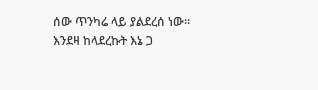ሰው ጥንካሬ ላይ ያልደረሰ ነው። እንደዛ ከላደረኩት እኔ ጋ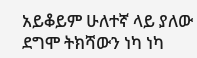አይቆይም ሁለተኛ ላይ ያለው ደግሞ ትክሻውን ነካ ነካ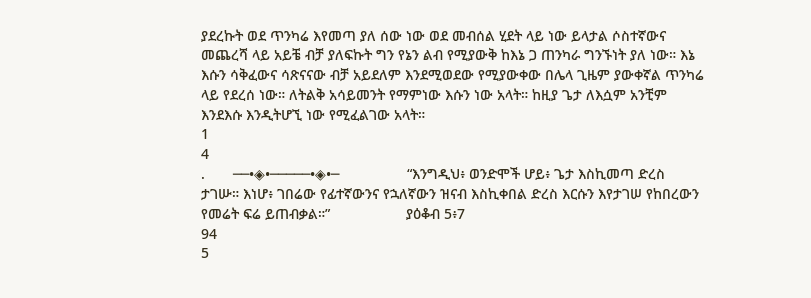ያደረኩት ወደ ጥንካሬ እየመጣ ያለ ሰው ነው ወደ መብሰል ሂደት ላይ ነው ይላታል ሶስተኛውና መጨረሻ ላይ አይቼ ብቻ ያለፍኩት ግን የኔን ልብ የሚያውቅ ከእኔ ጋ ጠንካራ ግንኙነት ያለ ነው። እኔ እሱን ሳቅፈውና ሳጽናናው ብቻ አይደለም እንደሚወደው የሚያውቀው በሌላ ጊዜም ያውቀኛል ጥንካሬ ላይ የደረሰ ነው። ለትልቅ አሳይመንት የማምነው እሱን ነው አላት። ከዚያ ጌታ ለእሷም አንቺም እንደእሱ እንዲትሆኚ ነው የሚፈልገው አላት።
1
4
.       ──•◈•─────•◈•─                 “እንግዲህ፥ ወንድሞች ሆይ፥ ጌታ እስኪመጣ ድረስ ታገሡ። እነሆ፥ ገበሬው የፊተኛውንና የኋለኛውን ዝናብ እስኪቀበል ድረስ እርሱን እየታገሠ የከበረውን የመሬት ፍሬ ይጠብቃል።”                   ያዕቆብ 5፥7
94
5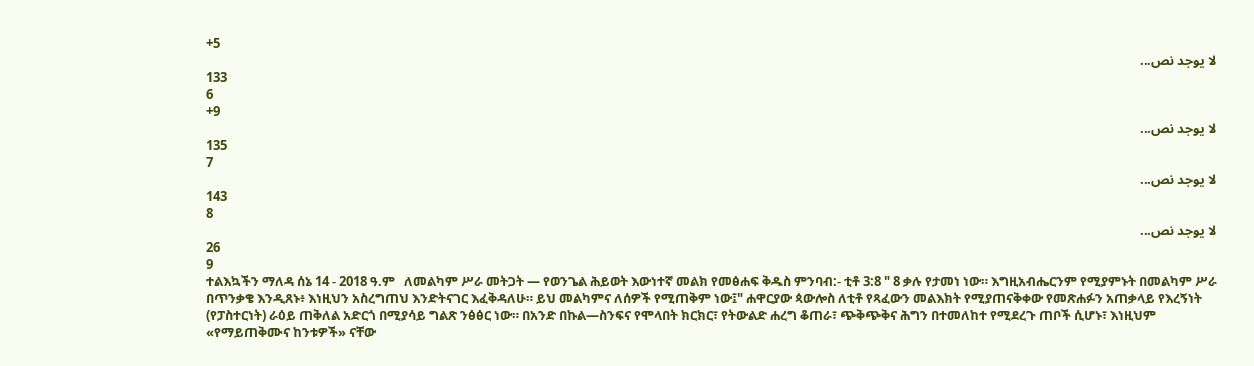+5
لا يوجد نص...
133
6
+9
لا يوجد نص...
135
7
لا يوجد نص...
143
8
لا يوجد نص...
26
9
ተልእኳችን ማለዳ ሰኔ 14 - 2018 ዓ.ም   ለመልካም ሥራ መትጋት — የወንጌል ሕይወት እውነተኛ መልክ የመፅሐፍ ቅዱስ ምንባብ:- ቲቶ 3:8 " 8 ቃሉ የታመነ ነው። እግዚአብሔርንም የሚያምኑት በመልካም ሥራ በጥንቃቄ እንዲጸኑ፥ እነዚህን አስረግጠህ እንድትናገር እፈቅዳለሁ። ይህ መልካምና ለሰዎች የሚጠቅም ነው፤" ሐዋርያው ጳውሎስ ለቲቶ የጻፈውን መልእክት የሚያጠናቅቀው የመጽሐፉን አጠቃላይ የእረኝነት (የፓስተርነት) ራዕይ ጠቅለል አድርጎ በሚያሳይ ግልጽ ንፅፅር ነው። በአንድ በኩል—ስንፍና የሞላበት ክርክር፣ የትውልድ ሐረግ ቆጠራ፣ ጭቅጭቅና ሕግን በተመለከተ የሚደረጉ ጠቦች ሲሆኑ፣ እነዚህም «የማይጠቅሙና ከንቱዎች» ናቸው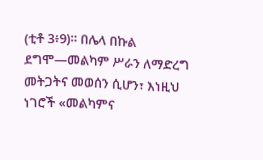(ቲቶ 3፥9)። በሌላ በኩል ደግሞ—መልካም ሥራን ለማድረግ መትጋትና መወሰን ሲሆን፣ እነዚህ ነገሮች «መልካምና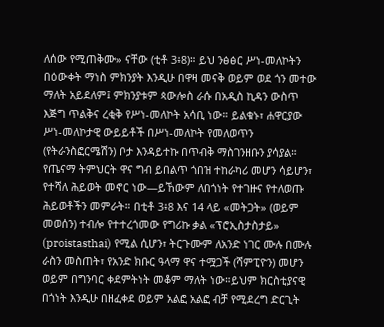ለሰው የሚጠቅሙ» ናቸው (ቲቶ 3፥8)። ይህ ንፅፅር ሥነ-መለኮትን በዕውቀት ማነስ ምክንያት እንዲሁ በዋዛ መናቅ ወይም ወደ ጎን መተው ማለት አይደለም፤ ምክንያቱም ጳውሎስ ራሱ በአዲስ ኪዳን ውስጥ እጅግ ጥልቅና ረቂቅ የሥነ-መለኮት አሳቢ ነው። ይልቁኑ፣ ሐዋርያው ሥነ-መለኮታዊ ውይይቶች በሥነ-መለኮት የመለወጥን (የትራንስፎርሜሽን) ቦታ እንዳይተኩ በጥብቅ ማስገንዘቡን ያሳያል። የጤናማ ትምህርት ዋና ግብ ይበልጥ ጎበዝ ተከራካሪ መሆን ሳይሆን፣ የተሻለ ሕይወት መኖር ነው—ይኸውም ለበጎነት የተገዙና የተለወጡ ሕይወቶችን መምራት። በቲቶ 3፥8 እና 14 ላይ «መትጋት» (ወይም መወሰን) ተብሎ የተተረጎመው የግሪኩ ቃል «ፕሮኢስታስታይ» (proistasthai) የሚል ሲሆን፣ ትርጉሙም ለአንድ ነገር ሙሉ በሙሉ ራስን መስጠት፣ የአንድ ክቡር ዓላማ ዋና ተሟጋች (ሻምፒዮን) መሆን ወይም በግንባር ቀደምትነት መቆም ማለት ነው።ይህም ክርስቲያናዊ በጎነት እንዲሁ በዘፈቀደ ወይም አልፎ አልፎ ብቻ የሚደረግ ድርጊት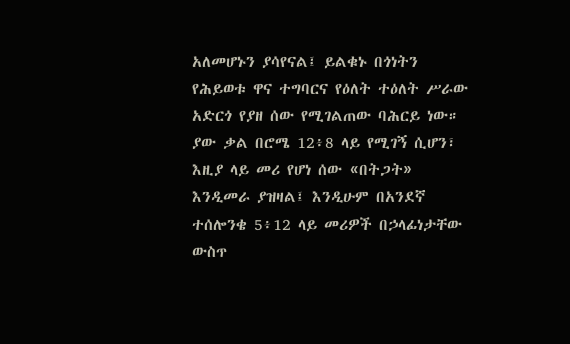አለመሆኑን ያሳየናል፤ ይልቁኑ በጎነትን የሕይወቱ ዋና ተግባርና የዕለት ተዕለት ሥራው አድርጎ የያዘ ሰው የሚገልጠው ባሕርይ ነው። ያው ቃል በሮሜ 12፥8 ላይ የሚገኝ ሲሆን፣ እዚያ ላይ መሪ የሆነ ሰው «በትጋት» እንዲመራ ያዝዛል፤ እንዲሁም በአንደኛ ተሰሎንቄ 5፥12 ላይ መሪዎች በኃላፊነታቸው ውስጥ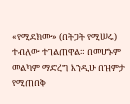«የሚደክሙ» (በትጋት የሚሠሩ) ተብለው ተገልጠዋል። በመሆኑም መልካም ማድረግ እንዲሁ በዝምታ የሚጠበቅ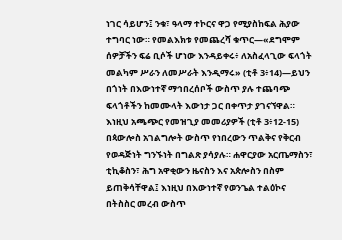ነገር ሳይሆን፤ ንቁ፣ ዓላማ ተኮርና ዋጋ የሚያስከፍል ሕያው ተግባር ነው። የመልእክቱ የመጨረሻ ቁጥር—«ደግሞም ሰዎቻችን ፍሬ ቢሶች ሆነው እንዳይቀሩ፥ ለአስፈላጊው ፍላጎት መልካም ሥራን ለመሥራት እንዲማሩ» (ቲቶ 3፥14)—ይህን በጎነት በእውነተኛ ማኅበረሰቦች ውስጥ ያሉ ተጨባጭ ፍላጎቶችን ከመሙላት እውነታ ጋር በቀጥታ ያገናኘዋል። እነዚህ አጫጭር የመዝጊያ መመሪያዎች (ቲቶ 3፥12-15) በጳውሎስ አገልግሎት ውስጥ የነበረውን ጥልቅና የቅርብ የወዳጅነት ግንኙነት በግልጽ ያሳያሉ። ሐዋርያው አርጤማስን፣ ቲኪቆስን፣ ሕግ አዋቂውን ዜናስን እና አጵሎስን በስም ይጠቅሳቸዋል፤ እነዚህ በእውነተኛ የወንጌል ተልዕኮና በትስስር መረብ ውስጥ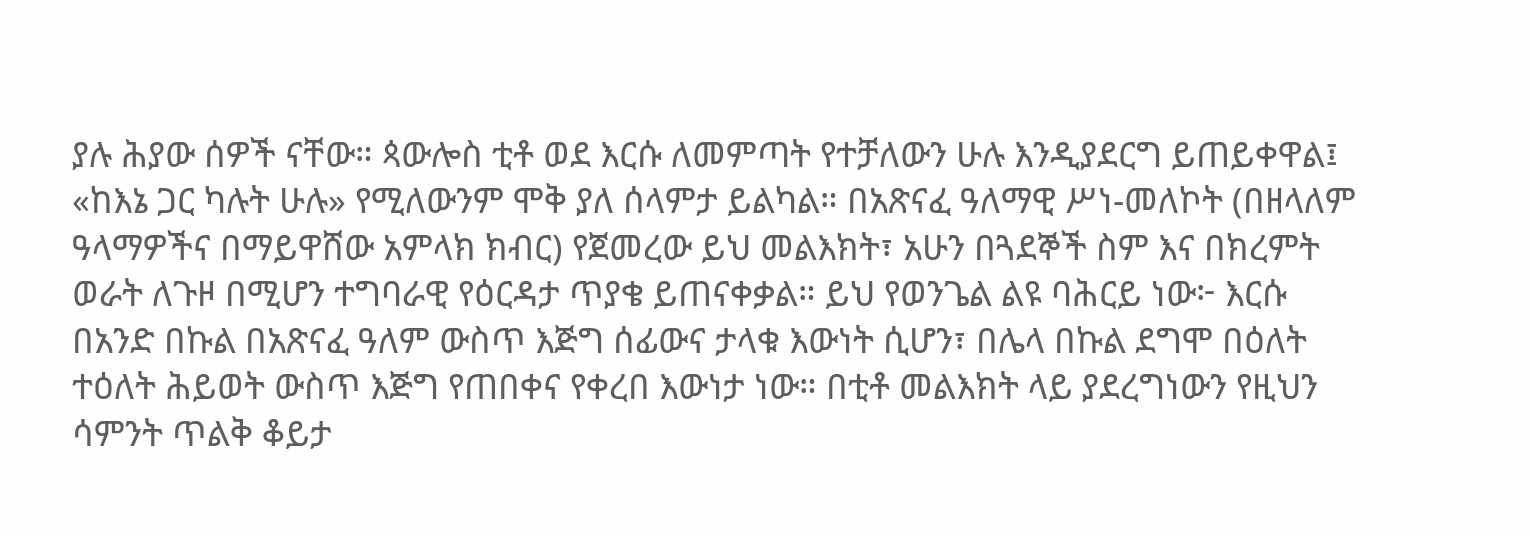ያሉ ሕያው ሰዎች ናቸው። ጳውሎስ ቲቶ ወደ እርሱ ለመምጣት የተቻለውን ሁሉ እንዲያደርግ ይጠይቀዋል፤ «ከእኔ ጋር ካሉት ሁሉ» የሚለውንም ሞቅ ያለ ሰላምታ ይልካል። በአጽናፈ ዓለማዊ ሥነ-መለኮት (በዘላለም ዓላማዎችና በማይዋሸው አምላክ ክብር) የጀመረው ይህ መልእክት፣ አሁን በጓደኞች ስም እና በክረምት ወራት ለጉዞ በሚሆን ተግባራዊ የዕርዳታ ጥያቄ ይጠናቀቃል። ይህ የወንጌል ልዩ ባሕርይ ነው፦ እርሱ በአንድ በኩል በአጽናፈ ዓለም ውስጥ እጅግ ሰፊውና ታላቁ እውነት ሲሆን፣ በሌላ በኩል ደግሞ በዕለት ተዕለት ሕይወት ውስጥ እጅግ የጠበቀና የቀረበ እውነታ ነው። በቲቶ መልእክት ላይ ያደረግነውን የዚህን ሳምንት ጥልቅ ቆይታ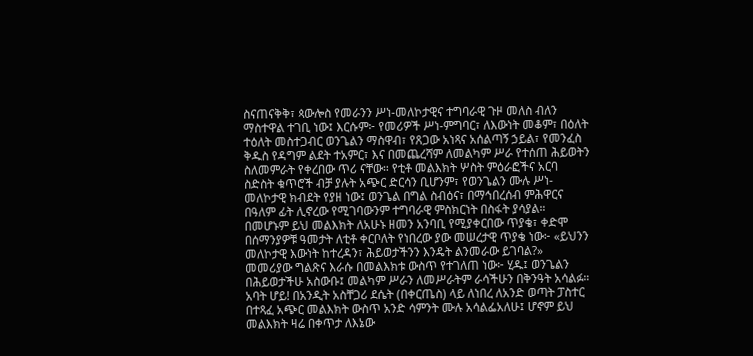ስናጠናቅቅ፣ ጳውሎስ የመራንን ሥነ-መለኮታዊና ተግባራዊ ጉዞ መለስ ብለን ማስተዋል ተገቢ ነው፤ እርሱም፦ የመሪዎች ሥነ-ምግባር፣ ለእውነት መቆም፣ በዕለት ተዕለት መስተጋብር ወንጌልን ማስዋብ፣ የጸጋው አነጻና አሰልጣኝ ኃይል፣ የመንፈስ ቅዱስ የዳግም ልደት ተአምር፣ እና በመጨረሻም ለመልካም ሥራ የተሰጠ ሕይወትን ስለመምራት የቀረበው ጥሪ ናቸው። የቲቶ መልእክት ሦስት ምዕራፎችና አርባ ስድስት ቁጥሮች ብቻ ያሉት አጭር ድርሳን ቢሆንም፣ የወንጌልን ሙሉ ሥነ-መለኮታዊ ክብደት የያዘ ነው፤ ወንጌል በግል ስብዕና፣ በማኅበረሰብ ምሕዋርና በዓለም ፊት ሊኖረው የሚገባውንም ተግባራዊ ምስክርነት በስፋት ያሳያል። በመሆኑም ይህ መልእክት ለአሁኑ ዘመን አንባቢ የሚያቀርበው ጥያቄ፣ ቀድሞ በሰማንያዎቹ ዓመታት ለቲቶ ቀርቦለት የነበረው ያው መሠረታዊ ጥያቄ ነው፦ «ይህንን መለኮታዊ እውነት ከተረዳን፣ ሕይወታችንን እንዴት ልንመራው ይገባል?» መመሪያው ግልጽና እራሱ በመልእክቱ ውስጥ የተገለጠ ነው፦ ሂዱ፤ ወንጌልን በሕይወታችሁ አስውቡ፤ መልካም ሥራን ለመሥራትም ራሳችሁን በቅንዓት አሳልፉ። አባት ሆይ! በአንዲት አስቸጋሪ ደሴት (በቀርጤስ) ላይ ለነበረ ለአንድ ወጣት ፓስተር በተጻፈ አጭር መልእክት ውስጥ አንድ ሳምንት ሙሉ አሳልፌአለሁ፤ ሆኖም ይህ መልእክት ዛሬ በቀጥታ ለእኔው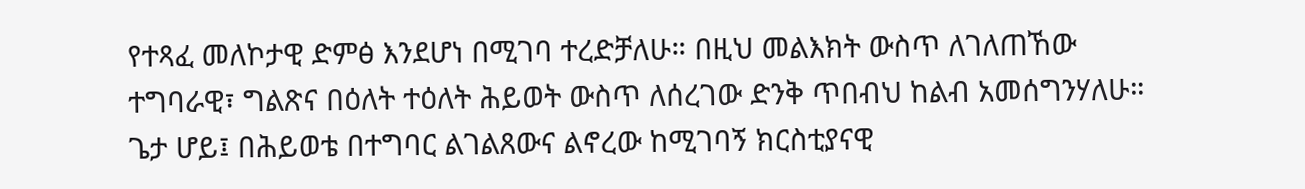የተጻፈ መለኮታዊ ድምፅ እንደሆነ በሚገባ ተረድቻለሁ። በዚህ መልእክት ውስጥ ለገለጠኸው ተግባራዊ፣ ግልጽና በዕለት ተዕለት ሕይወት ውስጥ ለሰረገው ድንቅ ጥበብህ ከልብ አመሰግንሃለሁ። ጌታ ሆይ፤ በሕይወቴ በተግባር ልገልጸውና ልኖረው ከሚገባኝ ክርስቲያናዊ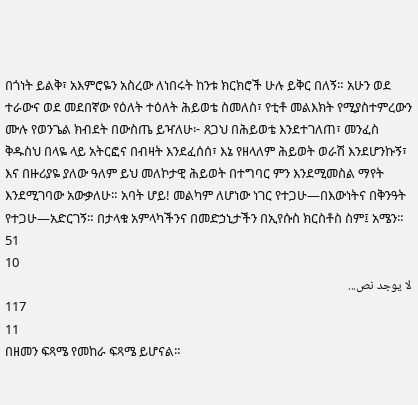በጎነት ይልቅ፣ አእምሮዬን አስረው ለነበሩት ከንቱ ክርክሮች ሁሉ ይቅር በለኝ። አሁን ወደ ተራውና ወደ መደበኛው የዕለት ተዕለት ሕይወቴ ስመለስ፣ የቲቶ መልእክት የሚያስተምረውን ሙሉ የወንጌል ክብደት በውስጤ ይዣለሁ፦ ጸጋህ በሕይወቴ እንደተገለጠ፣ መንፈስ ቅዱስህ በላዬ ላይ አትርፎና በብዛት እንደፈሰሰ፣ እኔ የዘላለም ሕይወት ወራሽ እንደሆንኩኝ፣ እና በዙሪያዬ ያለው ዓለም ይህ መለኮታዊ ሕይወት በተግባር ምን እንደሚመስል ማየት እንደሚገባው አውቃለሁ። አባት ሆይ! መልካም ለሆነው ነገር የተጋሁ—በእውነትና በቅንዓት የተጋሁ—አድርገኝ። በታላቁ አምላካችንና በመድኃኒታችን በኢየሱስ ክርስቶስ ስም፤ አሜን።
51
10
لا يوجد نص...
117
11
በዘመን ፍጻሜ የመከራ ፍጻሜ ይሆናል።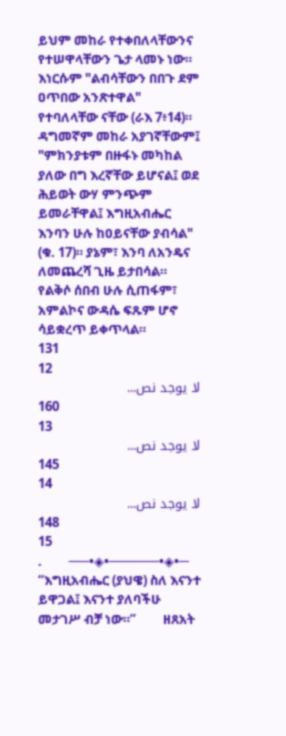ይህም መከራ የተቀበለላቸውንና የተሠዋላቸውን ጌታ ላመኑ ነው። እነርሱም "ልብሳቸውን በበጉ ደም ዐጥበው አንጽተዋል" የተባለላቸው ናቸው (ራእ 7፥14)። ዳግመኛም መከራ አያገኛቸውም፤ "ምክንያቱም በዙፋኑ መካከል ያለው በግ እረኛቸው ይሆናል፤ ወደ ሕይወት ውሃ ምንጭም ይመራቸዋል፤ እግዚአብሔር እንባን ሁሉ ከዐይናቸው ያብሳል" (ቁ. 17)። ያኔም፣ እንባ ለአንዴና ለመጨረሻ ጊዜ ይታበሳል። የልቅሶ ሰበብ ሁሉ ሲጠፋም፣ አምልኮና ውዳሴ ፍጹም ሆኖ ሳይቋረጥ ይቀጥላል።
131
12
لا يوجد نص...
160
13
لا يوجد نص...
145
14
لا يوجد نص...
148
15
.         ──•◈•─────•◈•─ “እግዚአብሔር (ያህዌ) ስለ እናንተ ይዋጋል፤ እናንተ ያለባችሁ መታገሥ ብቻ ነው።”         ዘጸአት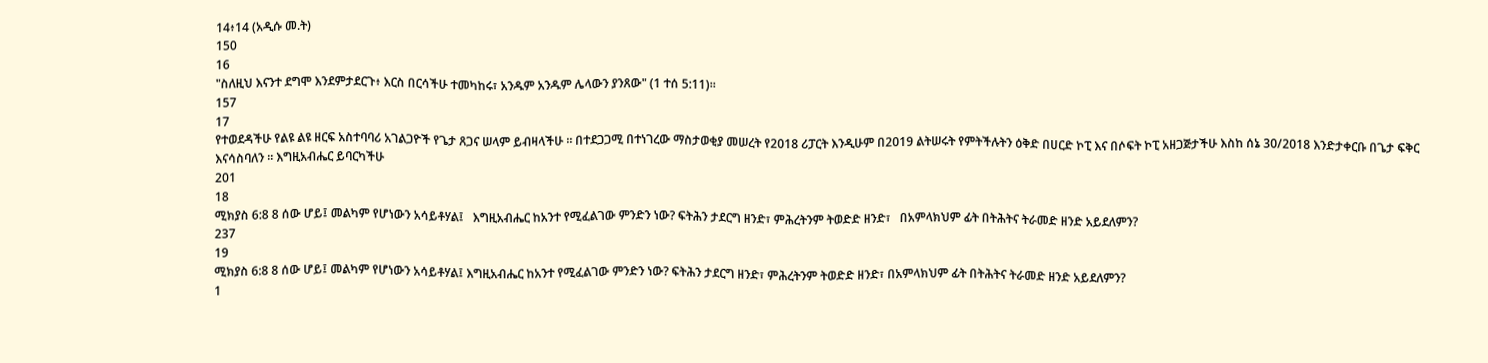14፥14 (አዲሱ መ.ት)
150
16
"ስለዚህ እናንተ ደግሞ እንደምታደርጉ፥ እርስ በርሳችሁ ተመካከሩ፣ አንዱም አንዱም ሌላውን ያንጸው" (1 ተሰ 5:11)።
157
17
የተወደዳችሁ የልዩ ልዩ ዘርፍ አስተባባሪ አገልጋዮች የጌታ ጸጋና ሠላም ይብዛላችሁ ። በተደጋጋሚ በተነገረው ማስታወቂያ መሠረት የ2018 ሪፓርት እንዲሁም በ2019 ልትሠሩት የምትችሉትን ዕቅድ በሀርድ ኮፒ እና በሶፍት ኮፒ አዘጋጅታችሁ እስከ ሰኔ 30/2018 እንድታቀርቡ በጌታ ፍቅር እናሳስባለን ። እግዚአብሔር ይባርካችሁ
201
18
ሚክያስ 6:8 8 ሰው ሆይ፤ መልካም የሆነውን አሳይቶሃል፤   እግዚአብሔር ከአንተ የሚፈልገው ምንድን ነው? ፍትሕን ታደርግ ዘንድ፣ ምሕረትንም ትወድድ ዘንድ፣   በአምላክህም ፊት በትሕትና ትራመድ ዘንድ አይደለምን?
237
19
ሚክያስ 6:8 8 ሰው ሆይ፤ መልካም የሆነውን አሳይቶሃል፤ እግዚአብሔር ከአንተ የሚፈልገው ምንድን ነው? ፍትሕን ታደርግ ዘንድ፣ ምሕረትንም ትወድድ ዘንድ፣ በአምላክህም ፊት በትሕትና ትራመድ ዘንድ አይደለምን?
1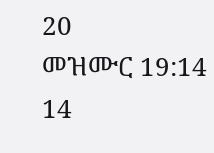20
መዝሙር 19:14 14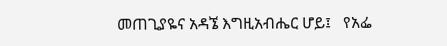መጠጊያዬና አዳኜ እግዚአብሔር ሆይ፤   የአፌ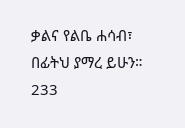ቃልና የልቤ ሐሳብ፣   በፊትህ ያማረ ይሁን።
233